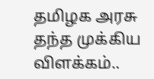தமிழக அரசு தந்த முக்கிய விளக்கம்..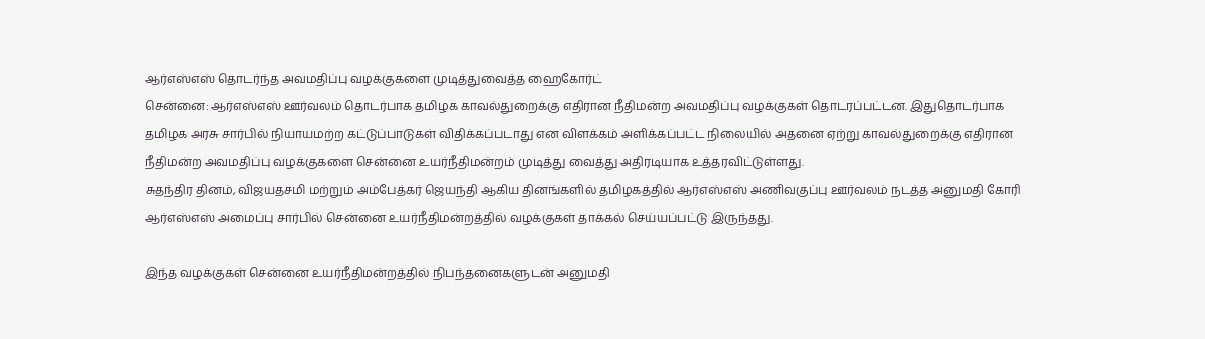ஆர்எஸ்எஸ் தொடர்ந்த அவமதிப்பு வழக்குகளை முடித்துவைத்த ஹைகோர்ட்
சென்னை: ஆர்எஸ்எஸ் ஊர்வலம் தொடர்பாக தமிழக காவல்துறைக்கு எதிரான நீதிமன்ற அவமதிப்பு வழக்குகள் தொடரப்பட்டன. இதுதொடர்பாக தமிழக அரசு சார்பில் நியாயமற்ற கட்டுப்பாடுகள் விதிக்கப்படாது என விளக்கம் அளிக்கப்பட்ட நிலையில் அதனை ஏற்று காவல்துறைக்கு எதிரான நீதிமன்ற அவமதிப்பு வழக்குகளை சென்னை உயர்நீதிமன்றம் முடித்து வைத்து அதிரடியாக உத்தரவிட்டுள்ளது.
சுதந்திர தினம், விஜயதசமி மற்றும் அம்பேத்கர் ஜெயந்தி ஆகிய தினங்களில் தமிழகத்தில் ஆர்எஸ்எஸ் அணிவகுப்பு ஊர்வலம் நடத்த அனுமதி கோரி ஆர்எஸ்எஸ் அமைப்பு சார்பில் சென்னை உயர்நீதிமன்றத்தில் வழக்குகள் தாக்கல் செய்யப்பட்டு இருந்தது.

இந்த வழக்குகள் சென்னை உயர்நீதிமன்றத்தில் நிபந்தனைகளுடன் அனுமதி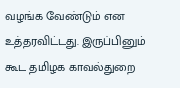வழங்க வேண்டும் என உத்தரவிட்டது. இருப்பினும் கூட தமிழக காவல்துறை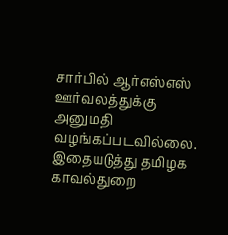சார்பில் ஆர்எஸ்எஸ் ஊர்வலத்துக்கு அனுமதி வழங்கப்படவில்லை.
இதையடுத்து தமிழக காவல்துறை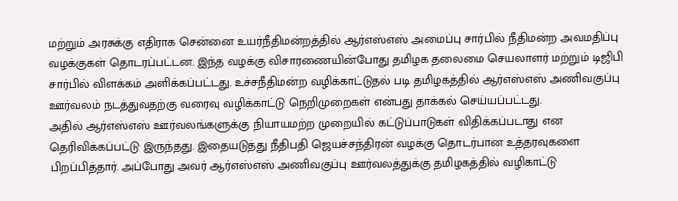மற்றும் அரசுக்கு எதிராக சென்னை உயர்நீதிமன்றத்தில் ஆர்எஸ்எஸ் அமைப்பு சார்பில் நீதிமன்ற அவமதிப்பு வழக்குகள் தொடரப்பட்டன. இந்த வழக்கு விசாரணையின்போது தமிழக தலைமை செயலாளர் மற்றும் டிஜிபி சார்பில் விளக்கம் அளிக்கப்பட்டது. உச்சநீதிமன்ற வழிக்காட்டுதல் படி தமிழகத்தில் ஆர்எஸ்எஸ் அணிவகுப்பு ஊர்வலம் நடத்துவதற்கு வரைவு வழிக்காட்டு நெறிமுறைகள் என்பது தாக்கல் செய்யப்பட்டது.
அதில் ஆர்எஸ்எஸ் ஊர்வலங்களுக்கு நியாயமற்ற முறையில் கட்டுப்பாடுகள் விதிக்கப்படாது என தெரிவிக்கப்பட்டு இருந்தது. இதையடுத்து நீதிபதி ஜெயச்சந்திரன் வழக்கு தொடர்பான உத்தரவுகளை பிறப்பித்தார். அப்போது அவர் ஆர்எஸ்எஸ் அணிவகுப்பு ஊர்வலத்துக்கு தமிழகத்தில் வழிகாட்டு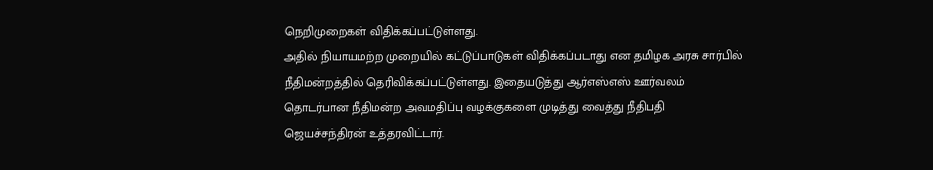நெறிமுறைகள் விதிக்கப்பட்டுள்ளது.
அதில் நியாயமற்ற முறையில் கட்டுப்பாடுகள் விதிக்கப்படாது என தமிழக அரசு சார்பில் நீதிமன்றத்தில் தெரிவிக்கப்பட்டுள்ளது. இதையடுத்து ஆர்எஸ்எஸ் ஊர்வலம் தொடர்பான நீதிமன்ற அவமதிப்பு வழக்குகளை முடித்து வைத்து நீதிபதி ஜெயச்சந்திரன் உத்தரவிட்டார்.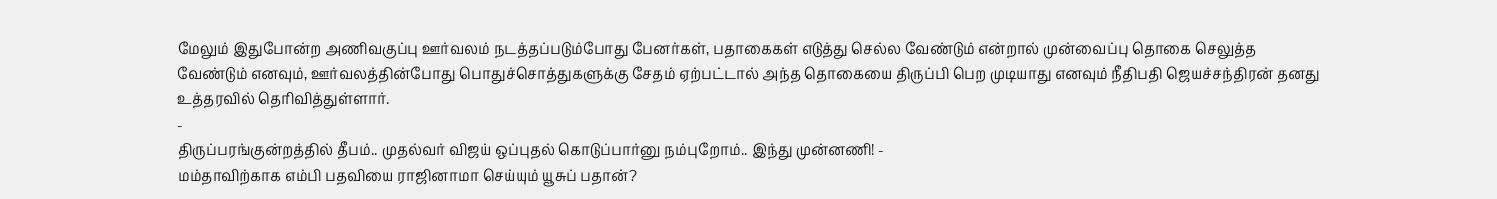மேலும் இதுபோன்ற அணிவகுப்பு ஊர்வலம் நடத்தப்படும்போது பேனர்கள், பதாகைகள் எடுத்து செல்ல வேண்டும் என்றால் முன்வைப்பு தொகை செலுத்த வேண்டும் எனவும், ஊர்வலத்தின்போது பொதுச்சொத்துகளுக்கு சேதம் ஏற்பட்டால் அந்த தொகையை திருப்பி பெற முடியாது எனவும் நீதிபதி ஜெயச்சந்திரன் தனது உத்தரவில் தெரிவித்துள்ளார்.
-
திருப்பரங்குன்றத்தில் தீபம்.. முதல்வர் விஜய் ஒப்புதல் கொடுப்பார்னு நம்புறோம்.. இந்து முன்னணி! -
மம்தாவிற்காக எம்பி பதவியை ராஜினாமா செய்யும் யூசுப் பதான்?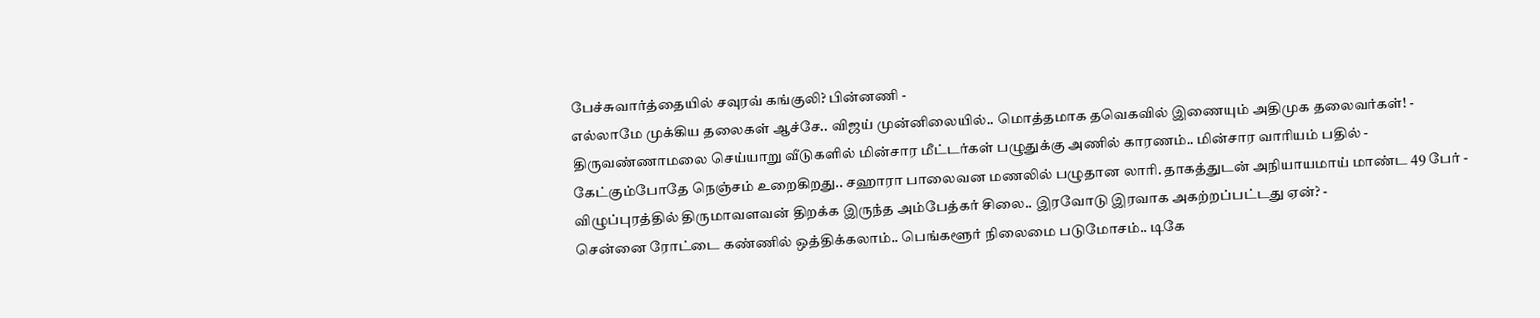பேச்சுவார்த்தையில் சவுரவ் கங்குலி? பின்னணி -
எல்லாமே முக்கிய தலைகள் ஆச்சே.. விஜய் முன்னிலையில்.. மொத்தமாக தவெகவில் இணையும் அதிமுக தலைவர்கள்! -
திருவண்ணாமலை செய்யாறு வீடுகளில் மின்சார மீட்டர்கள் பழுதுக்கு அணில் காரணம்.. மின்சார வாரியம் பதில் -
கேட்கும்போதே நெஞ்சம் உறைகிறது.. சஹாரா பாலைவன மணலில் பழுதான லாரி. தாகத்துடன் அநியாயமாய் மாண்ட 49 பேர் -
விழுப்புரத்தில் திருமாவளவன் திறக்க இருந்த அம்பேத்கர் சிலை.. இரவோடு இரவாக அகற்றப்பட்டது ஏன்? -
சென்னை ரோட்டை கண்ணில் ஒத்திக்கலாம்.. பெங்களூர் நிலைமை படுமோசம்.. டிகே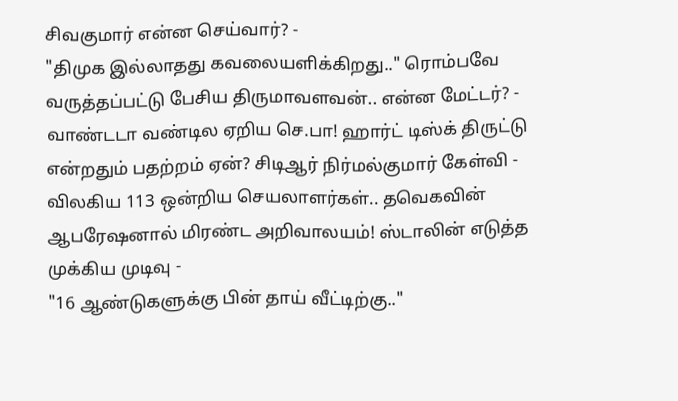சிவகுமார் என்ன செய்வார்? -
"திமுக இல்லாதது கவலையளிக்கிறது.." ரொம்பவே வருத்தப்பட்டு பேசிய திருமாவளவன்.. என்ன மேட்டர்? -
வாண்டடா வண்டில ஏறிய செ.பா! ஹார்ட் டிஸ்க் திருட்டு என்றதும் பதற்றம் ஏன்? சிடிஆர் நிர்மல்குமார் கேள்வி -
விலகிய 113 ஒன்றிய செயலாளர்கள்.. தவெகவின் ஆபரேஷனால் மிரண்ட அறிவாலயம்! ஸ்டாலின் எடுத்த முக்கிய முடிவு -
"16 ஆண்டுகளுக்கு பின் தாய் வீட்டிற்கு.."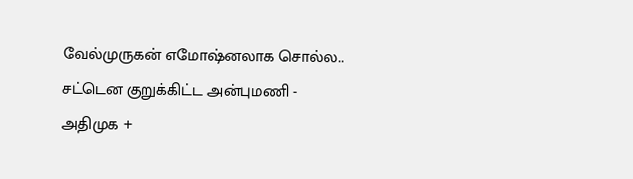வேல்முருகன் எமோஷ்னலாக சொல்ல.. சட்டென குறுக்கிட்ட அன்புமணி -
அதிமுக +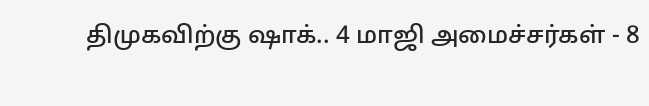திமுகவிற்கு ஷாக்.. 4 மாஜி அமைச்சர்கள் - 8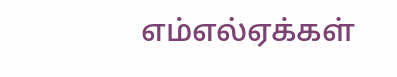எம்எல்ஏக்கள்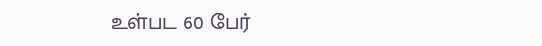உள்பட 60 பேர்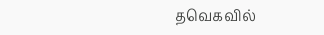தவெகவில்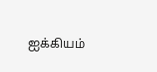ஐக்கியம்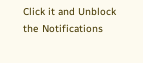Click it and Unblock the Notifications